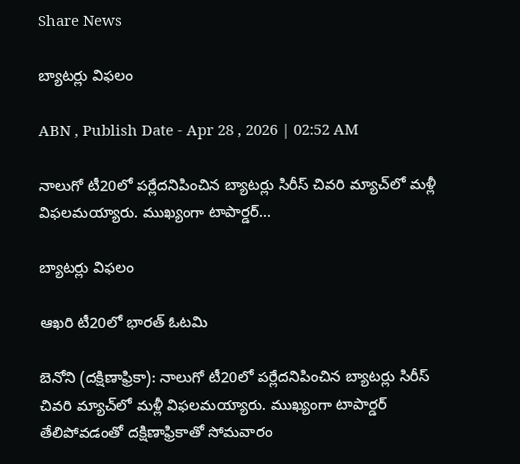Share News

బ్యాటర్లు విఫలం

ABN , Publish Date - Apr 28 , 2026 | 02:52 AM

నాలుగో టీ20లో పర్లేదనిపించిన బ్యాటర్లు సిరీస్‌ చివరి మ్యాచ్‌లో మళ్లీ విఫలమయ్యారు. ముఖ్యంగా టాపార్డర్‌...

బ్యాటర్లు విఫలం

ఆఖరి టీ20లో భారత్‌ ఓటమి

బెనోని (దక్షిణాఫ్రికా): నాలుగో టీ20లో పర్లేదనిపించిన బ్యాటర్లు సిరీస్‌ చివరి మ్యాచ్‌లో మళ్లీ విఫలమయ్యారు. ముఖ్యంగా టాపార్డర్‌ తేలిపోవడంతో దక్షిణాఫ్రికాతో సోమవారం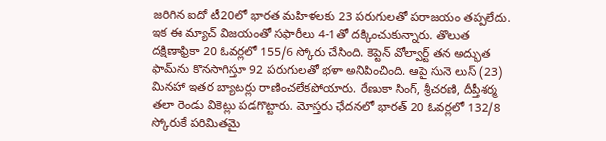జరిగిన ఐదో టీ20లో భారత మహిళలకు 23 పరుగులతో పరాజయం తప్పలేదు. ఇక ఈ మ్యాచ్‌ విజయంతో సఫారీలు 4-1తో దక్కించుకున్నారు. తొలుత దక్షిణాఫ్రికా 20 ఓవర్లలో 155/6 స్కోరు చేసింది. కెప్టెన్‌ వోల్వార్ట్‌ తన అద్భుత ఫామ్‌ను కొనసాగిస్తూ 92 పరుగులతో భళా అనిపించింది. ఆపై సునె లుస్‌ (23) మినహా ఇతర బ్యాటర్లు రాణించలేకపోయారు. రేణుకా సింగ్‌, శ్రీచరణి, దీప్తీశర్మ తలా రెండు వికెట్లు పడగొట్టారు. మోస్తరు ఛేదనలో భారత్‌ 20 ఓవర్లలో 132/8 స్కోరుకే పరిమితమై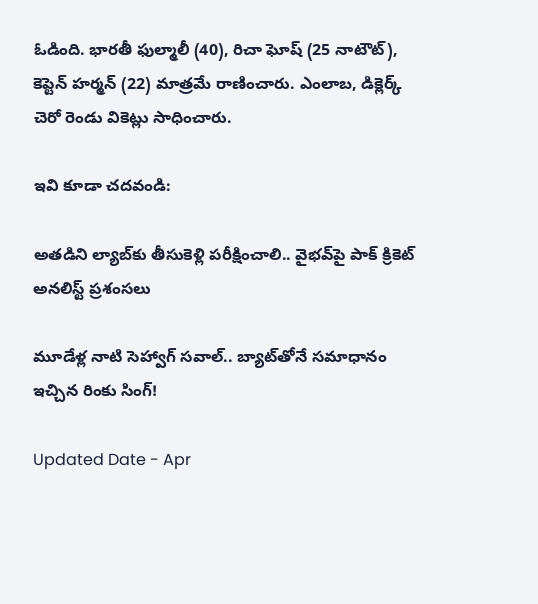ఓడింది. భారతీ ఫుల్మాలీ (40), రిచా ఘోష్‌ (25 నాటౌట్‌), కెప్టెన్‌ హర్మన్‌ (22) మాత్రమే రాణించారు. ఎంలాబ, డిక్లెర్క్‌ చెరో రెండు వికెట్లు సాధించారు.

ఇవి కూడా చదవండి:

అతడిని ల్యాబ్‌కు తీసుకెళ్లి పరీక్షించాలి.. వైభవ్‌పై పాక్ క్రికెట్ అనలిస్ట్ ప్రశంసలు

మూడేళ్ల నాటి సెహ్వాగ్‌ సవాల్‌.. బ్యాట్‌తోనే సమాధానం ఇచ్చిన రింకు సింగ్!

Updated Date - Apr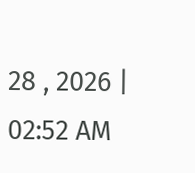28 , 2026 | 02:52 AM